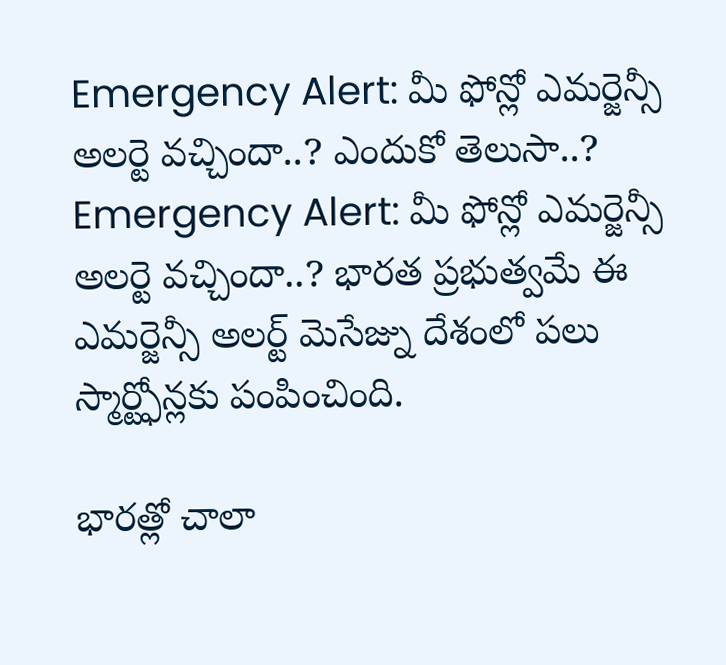Emergency Alert: మీ ఫోన్లో ఎమర్జెన్సీ అలర్టె వచ్చిందా..? ఎందుకో తెలుసా..?
Emergency Alert: మీ ఫోన్లో ఎమర్జెన్సీ అలర్టె వచ్చిందా..? భారత ప్రభుత్వమే ఈ ఎమర్జెన్సీ అలర్ట్ మెసేజ్ను దేశంలో పలు స్మార్ట్ఫోన్లకు పంపించింది.

భారత్లో చాలా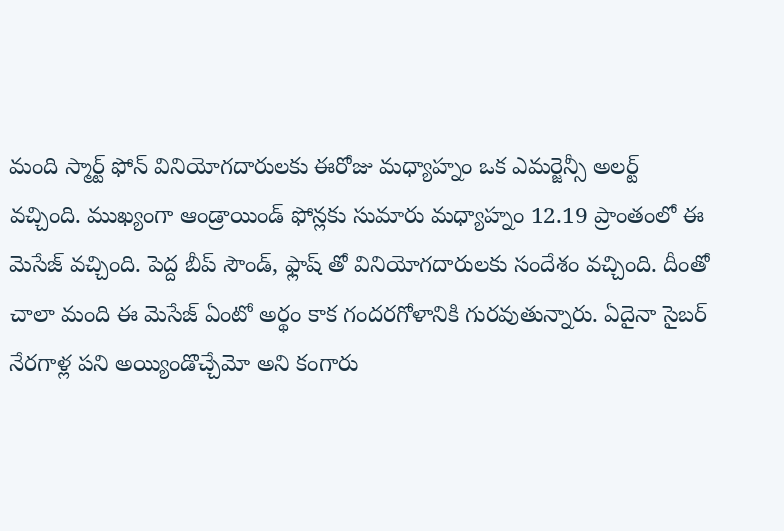మంది స్మార్ట్ ఫోన్ వినియోగదారులకు ఈరోజు మధ్యాహ్నం ఒక ఎమర్జెన్సీ అలర్ట్ వచ్చింది. ముఖ్యంగా ఆండ్రాయిండ్ ఫోన్లకు సుమారు మధ్యాహ్నం 12.19 ప్రాంతంలో ఈ మెసేజ్ వచ్చింది. పెద్ద బీప్ సౌండ్, ఫ్లాష్ తో వినియోగదారులకు సందేశం వచ్చింది. దీంతో చాలా మంది ఈ మెసేజ్ ఏంటో అర్థం కాక గందరగోళానికి గురవుతున్నారు. ఏదైనా సైబర్ నేరగాళ్ల పని అయ్యిండొచ్చేమో అని కంగారు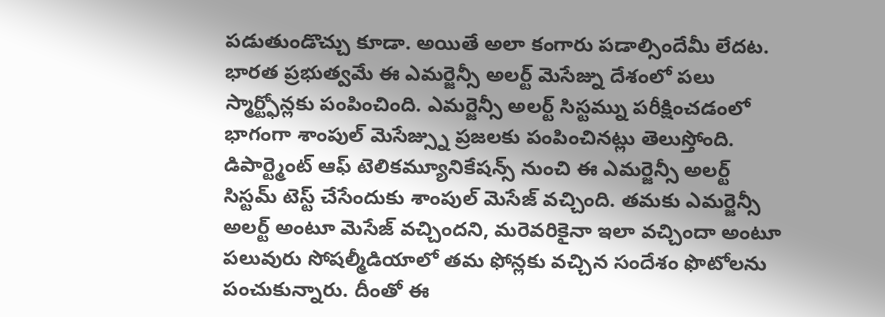పడుతుండొచ్చు కూడా. అయితే అలా కంగారు పడాల్సిందేమీ లేదట. భారత ప్రభుత్వమే ఈ ఎమర్జెన్సీ అలర్ట్ మెసేజ్ను దేశంలో పలు స్మార్ట్ఫోన్లకు పంపించింది. ఎమర్జెన్సీ అలర్ట్ సిస్టమ్ను పరీక్షించడంలో భాగంగా శాంపుల్ మెసేజ్స్ను ప్రజలకు పంపించినట్లు తెలుస్తోంది.
డిపార్ట్మెంట్ ఆఫ్ టెలికమ్యూనికేషన్స్ నుంచి ఈ ఎమర్జెన్సీ అలర్ట్ సిస్టమ్ టెస్ట్ చేసేందుకు శాంపుల్ మెసేజ్ వచ్చింది. తమకు ఎమర్జెన్సీ అలర్ట్ అంటూ మెసేజ్ వచ్చిందని, మరెవరికైనా ఇలా వచ్చిందా అంటూ పలువురు సోషల్మీడియాలో తమ ఫోన్లకు వచ్చిన సందేశం ఫొటోలను పంచుకున్నారు. దీంతో ఈ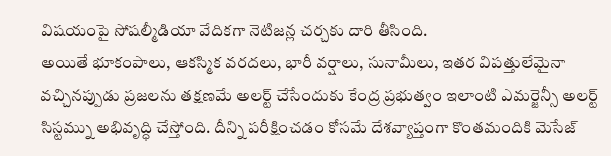విషయంపై సోషల్మీడియా వేదికగా నెటిజన్ల చర్చకు దారి తీసింది.
అయితే భూకంపాలు, ఆకస్మిక వరదలు, భారీ వర్షాలు, సునామీలు, ఇతర విపత్తులేమైనా వచ్చినప్పుడు ప్రజలను తక్షణమే అలర్ట్ చేసేందుకు కేంద్ర ప్రభుత్వం ఇలాంటి ఎమర్జెన్సీ అలర్ట్ సిస్టమ్ను అభివృద్ధి చేస్తోంది. దీన్ని పరీక్షించడం కోసమే దేశవ్యాప్తంగా కొంతమందికి మెసేజ్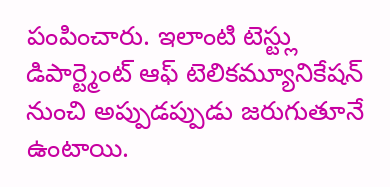పంపించారు. ఇలాంటి టెస్ట్లు డిపార్ట్మెంట్ ఆఫ్ టెలికమ్యూనికేషన్ నుంచి అప్పుడప్పుడు జరుగుతూనే ఉంటాయి.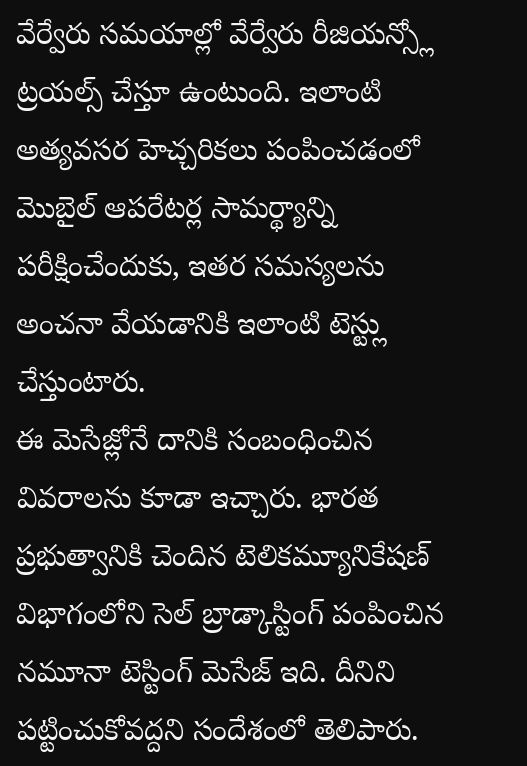వేర్వేరు సమయాల్లో వేర్వేరు రీజియన్స్లో ట్రయల్స్ చేస్తూ ఉంటుంది. ఇలాంటి అత్యవసర హెచ్చరికలు పంపించడంలో మొబైల్ ఆపరేటర్ల సామర్థ్యాన్ని పరీక్షించేందుకు, ఇతర సమస్యలను అంచనా వేయడానికి ఇలాంటి టెస్ట్లు చేస్తుంటారు.
ఈ మెసేజ్లోనే దానికి సంబంధించిన వివరాలను కూడా ఇచ్చారు. భారత ప్రభుత్వానికి చెందిన టెలికమ్యూనికేషణ్ విభాగంలోని సెల్ బ్రాడ్కాస్టింగ్ పంపించిన నమూనా టెస్టింగ్ మెసేజ్ ఇది. దీనిని పట్టించుకోవద్దని సందేశంలో తెలిపారు.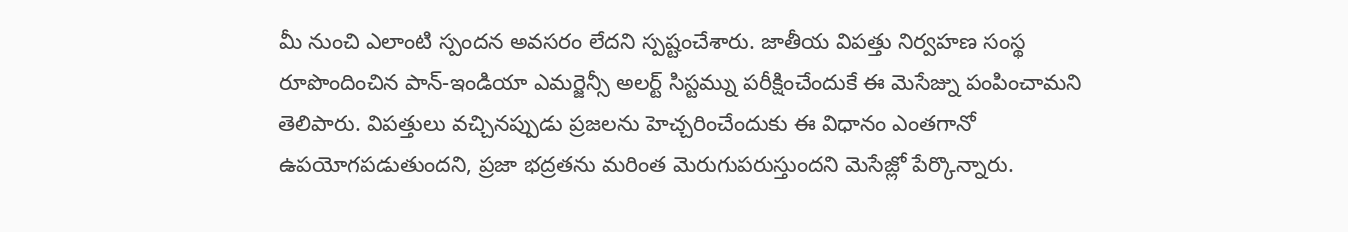మీ నుంచి ఎలాంటి స్పందన అవసరం లేదని స్పష్టంచేశారు. జాతీయ విపత్తు నిర్వహణ సంస్థ రూపొందించిన పాన్-ఇండియా ఎమర్జెన్సీ అలర్ట్ సిస్టమ్ను పరీక్షించేందుకే ఈ మెసేజ్ను పంపించామని తెలిపారు. విపత్తులు వచ్చినప్పుడు ప్రజలను హెచ్చరించేందుకు ఈ విధానం ఎంతగానో ఉపయోగపడుతుందని, ప్రజా భద్రతను మరింత మెరుగుపరుస్తుందని మెసేజ్లో పేర్కొన్నారు.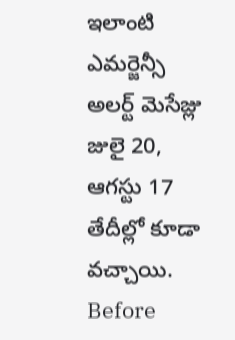ఇలాంటి ఎమర్జెన్సీ అలర్ట్ మెసేజ్లు జులై 20, ఆగస్టు 17 తేదీల్లో కూడా వచ్చాయి.
Before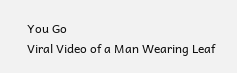You Go
Viral Video of a Man Wearing Leaf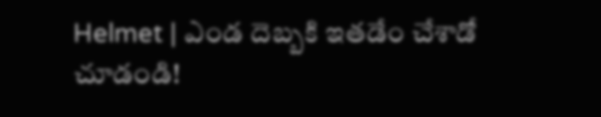Helmet | ఎండ దెబ్బకి ఇతడేం చేశాడో చూడండి!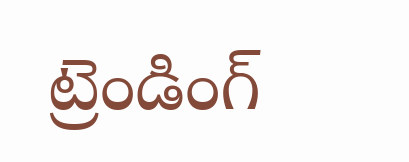ట్రెండింగ్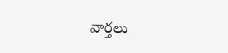వార్తలు